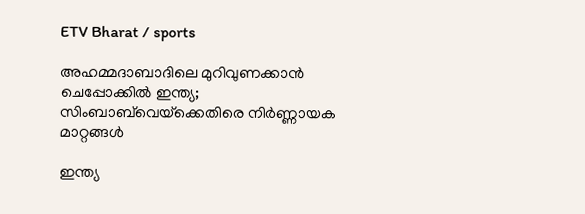ETV Bharat / sports

അഹമ്മദാബാദിലെ മുറിവുണക്കാൻ ചെപ്പോക്കിൽ ഇന്ത്യ; സിംബാബ്‌വെയ്‌ക്കെതിരെ നിർണ്ണായക മാറ്റങ്ങള്‍

ഇന്ത്യ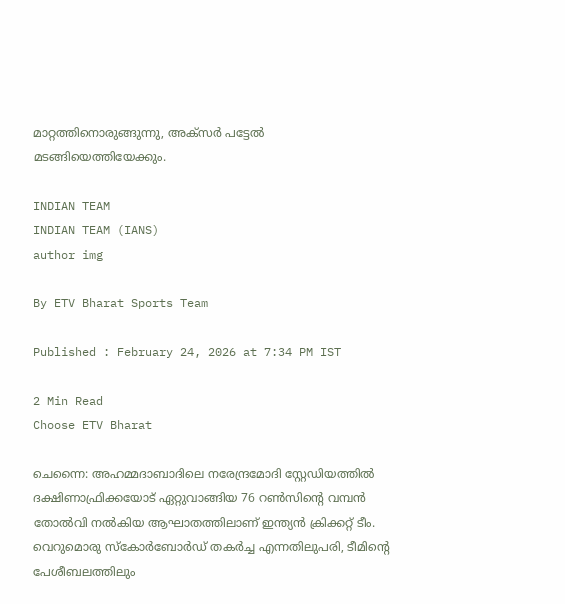മാറ്റത്തിനൊരുങ്ങുന്നു, അക്‌സര്‍ പട്ടേൽ മടങ്ങിയെത്തിയേക്കും.

INDIAN TEAM
INDIAN TEAM (IANS)
author img

By ETV Bharat Sports Team

Published : February 24, 2026 at 7:34 PM IST

2 Min Read
Choose ETV Bharat

ചെന്നൈ: അഹമ്മദാബാദിലെ നരേന്ദ്രമോദി സ്റ്റേഡിയത്തിൽ ദക്ഷിണാഫ്രിക്കയോട് ഏറ്റുവാങ്ങിയ 76 റൺസിന്‍റെ വമ്പൻ തോൽവി നൽകിയ ആഘാതത്തിലാണ് ഇന്ത്യൻ ക്രിക്കറ്റ് ടീം. വെറുമൊരു സ്കോർബോർഡ് തകർച്ച എന്നതിലുപരി, ടീമിന്‍റെ പേശീബലത്തിലും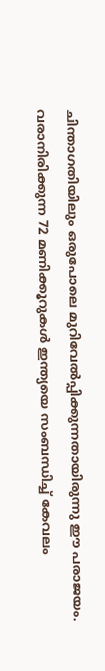ചിന്താഗതിയിലും ഒരുപോലെ മുറിവേൽപ്പിക്കുന്നതായിരുന്നു ഈ പരാജയം. വരാനിരിക്കുന്ന 72 മണിക്കൂറുകൾ ഇന്ത്യയെ സംബന്ധിച്ച് കേവലം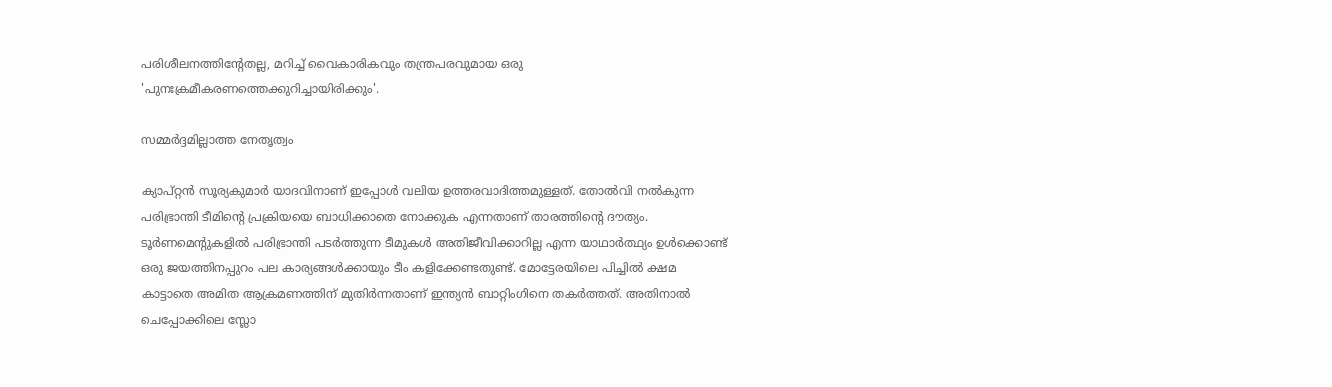പരിശീലനത്തിന്‍റേതല്ല, മറിച്ച് വൈകാരികവും തന്ത്രപരവുമായ ഒരു 'പുനഃക്രമീകരണത്തെക്കുറിച്ചായിരിക്കും'.

സമ്മർദ്ദമില്ലാത്ത നേതൃത്വം

ക്യാപ്റ്റൻ സൂര്യകുമാർ യാദവിനാണ് ഇപ്പോൾ വലിയ ഉത്തരവാദിത്തമുള്ളത്. തോൽവി നൽകുന്ന പരിഭ്രാന്തി ടീമിന്‍റെ പ്രക്രിയയെ ബാധിക്കാതെ നോക്കുക എന്നതാണ് താരത്തിന്‍റെ ദൗത്യം. ടൂർണമെന്‍റുകളില്‍ പരിഭ്രാന്തി പടർത്തുന്ന ടീമുകൾ അതിജീവിക്കാറില്ല എന്ന യാഥാർത്ഥ്യം ഉൾക്കൊണ്ട് ഒരു ജയത്തിനപ്പുറം പല കാര്യങ്ങൾക്കായും ടീം കളിക്കേണ്ടതുണ്ട്. മോട്ടേരയിലെ പിച്ചിൽ ക്ഷമ കാട്ടാതെ അമിത ആക്രമണത്തിന് മുതിർന്നതാണ് ഇന്ത്യൻ ബാറ്റിംഗിനെ തകർത്തത്. അതിനാൽ ചെപ്പോക്കിലെ സ്ലോ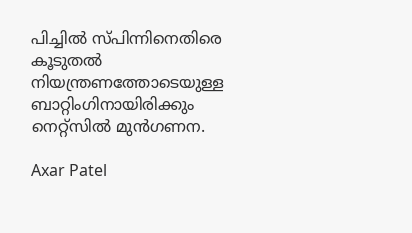പിച്ചിൽ സ്പിന്നിനെതിരെ കൂടുതൽ നിയന്ത്രണത്തോടെയുള്ള ബാറ്റിംഗിനായിരിക്കും നെറ്റ്സിൽ മുൻഗണന.

Axar Patel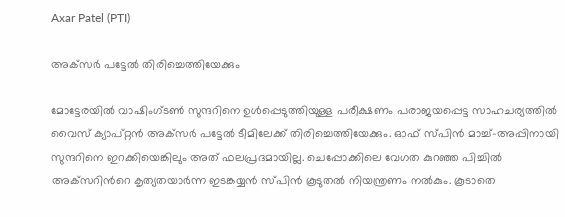Axar Patel (PTI)

അക്‌സര്‍ പട്ടേൽ തിരിച്ചെത്തിയേക്കും

മോട്ടേരയിൽ വാഷിംഗ്ടൺ സുന്ദറിനെ ഉൾപ്പെടുത്തിയുള്ള പരീക്ഷണം പരാജയപ്പെട്ട സാഹചര്യത്തിൽ വൈസ് ക്യാപ്റ്റൻ അക്‌സര്‍ പട്ടേൽ ടീമിലേക്ക് തിരിച്ചെത്തിയേക്കും. ഓഫ് സ്പിൻ മാച്ച്-അപ്പിനായി സുന്ദറിനെ ഇറക്കിയെങ്കിലും അത് ഫലപ്രദമായില്ല. ചെപ്പോക്കിലെ വേഗത കുറഞ്ഞ പിച്ചിൽ അക്‌സറിന്‍റെ കൃത്യതയാർന്ന ഇടങ്കയ്യൻ സ്‌പിന്‍ കൂടുതൽ നിയന്ത്രണം നൽകും. കൂടാതെ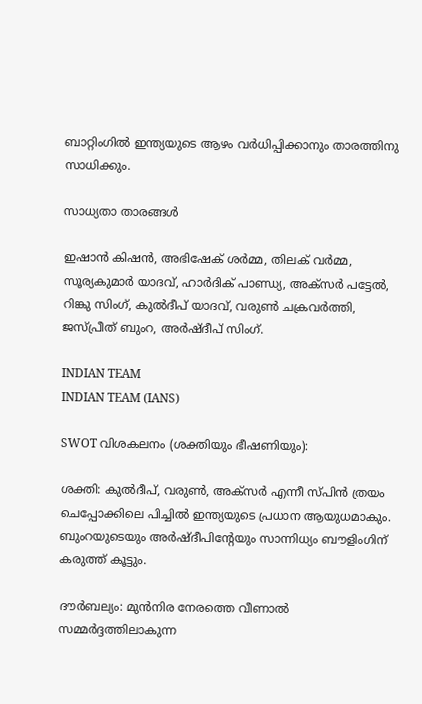ബാറ്റിംഗിൽ ഇന്ത്യയുടെ ആഴം വർധിപ്പിക്കാനും താരത്തിനു സാധിക്കും.

സാധ്യതാ താരങ്ങള്‍

ഇഷാൻ കിഷൻ, അഭിഷേക് ശർമ്മ, തിലക് വർമ്മ, സൂര്യകുമാർ യാദവ്, ഹാർദിക് പാണ്ഡ്യ, അക്‌സര്‍ പട്ടേൽ, റിങ്കു സിംഗ്, കുൽദീപ് യാദവ്, വരുൺ ചക്രവർത്തി, ജസ്പ്രീത് ബുംറ, അർഷ്ദീപ് സിംഗ്.

INDIAN TEAM
INDIAN TEAM (IANS)

SWOT വിശകലനം (ശക്തിയും ഭീഷണിയും):

ശക്തി: കുൽദീപ്, വരുൺ, അക്‌സര്‍ എന്നീ സ്പിൻ ത്രയം ചെപ്പോക്കിലെ പിച്ചിൽ ഇന്ത്യയുടെ പ്രധാന ആയുധമാകും. ബുംറയുടെയും അർഷ്ദീപിന്‍റേയും സാന്നിധ്യം ബൗളിംഗിന് കരുത്ത് കൂട്ടും.

ദൗർബല്യം: മുൻനിര നേരത്തെ വീണാൽ സമ്മർദ്ദത്തിലാകുന്ന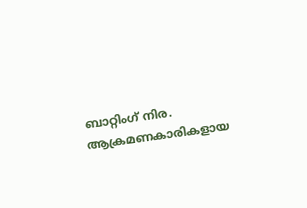ബാറ്റിംഗ് നിര. ആക്രമണകാരികളായ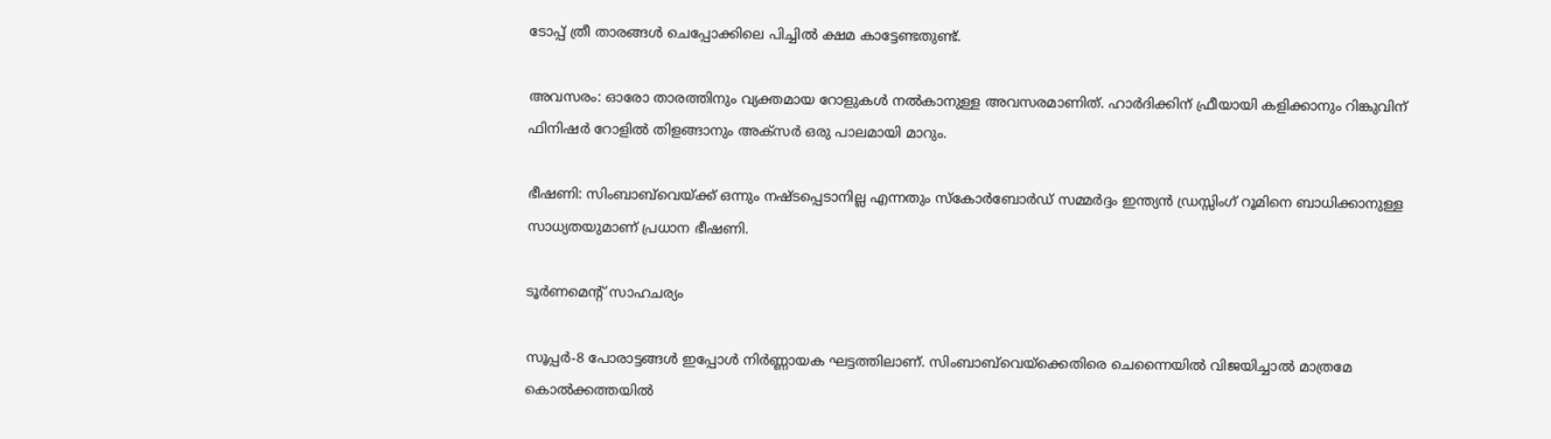ടോപ്പ് ത്രീ താരങ്ങൾ ചെപ്പോക്കിലെ പിച്ചിൽ ക്ഷമ കാട്ടേണ്ടതുണ്ട്.

അവസരം: ഓരോ താരത്തിനും വ്യക്തമായ റോളുകൾ നൽകാനുള്ള അവസരമാണിത്. ഹാർദിക്കിന് ഫ്രീയായി കളിക്കാനും റിങ്കുവിന് ഫിനിഷർ റോളിൽ തിളങ്ങാനും അക്‌സര്‍ ഒരു പാലമായി മാറും.

ഭീഷണി: സിംബാബ്‌വെയ്‌ക്ക് ഒന്നും നഷ്ടപ്പെടാനില്ല എന്നതും സ്കോർബോർഡ് സമ്മർദ്ദം ഇന്ത്യൻ ഡ്രസ്സിംഗ് റൂമിനെ ബാധിക്കാനുള്ള സാധ്യതയുമാണ് പ്രധാന ഭീഷണി.

ടൂർണമെന്‍റ് സാഹചര്യം

സൂപ്പർ-8 പോരാട്ടങ്ങൾ ഇപ്പോൾ നിർണ്ണായക ഘട്ടത്തിലാണ്. സിംബാബ്‌വെയ്‌ക്കെതിരെ ചെന്നൈയിൽ വിജയിച്ചാൽ മാത്രമേ കൊൽക്കത്തയിൽ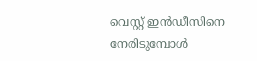വെസ്റ്റ് ഇൻഡീസിനെ നേരിടുമ്പോൾ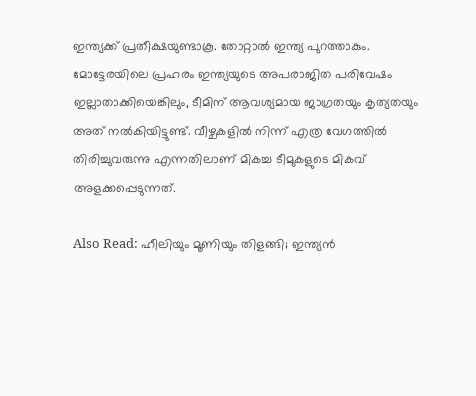ഇന്ത്യക്ക് പ്രതീക്ഷയുണ്ടാകൂ. തോറ്റാൽ ഇന്ത്യ പുറത്താകും. മോട്ടേരയിലെ പ്രഹരം ഇന്ത്യയുടെ അപരാജിത പരിവേഷം ഇല്ലാതാക്കിയെങ്കിലും, ടീമിന് ആവശ്യമായ ജാഗ്രതയും കൃത്യതയും അത് നൽകിയിട്ടുണ്ട്. വീഴ്ചകളിൽ നിന്ന് എത്ര വേഗത്തിൽ തിരിച്ചുവരുന്നു എന്നതിലാണ് മികച്ച ടീമുകളുടെ മികവ് അളക്കപ്പെടുന്നത്.

Also Read: ഹീലിയും മൂണിയും തിളങ്ങി; ഇന്ത്യൻ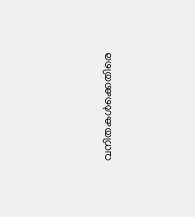വനിതകൾക്കെതിരെ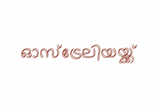ഓസ്‌ട്രേലിയയ്ക്ക്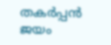തകര്‍പ്പന്‍ ജയം